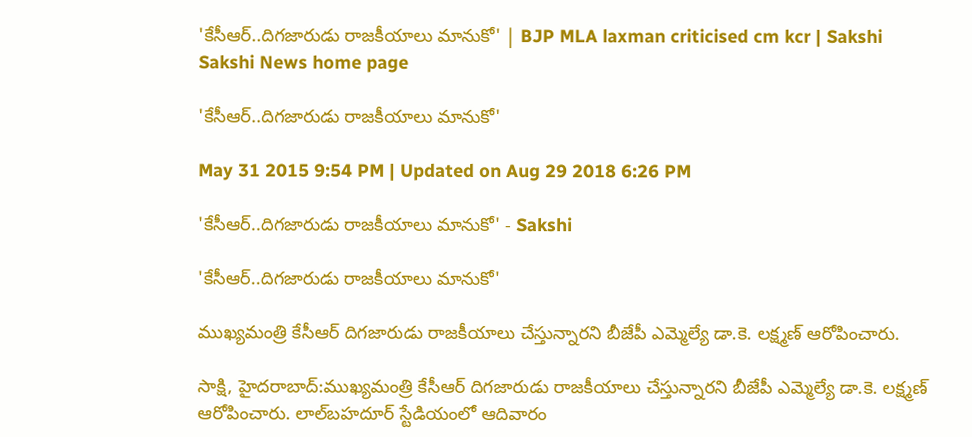'కేసీఆర్..దిగజారుడు రాజకీయాలు మానుకో' | BJP MLA laxman criticised cm kcr | Sakshi
Sakshi News home page

'కేసీఆర్..దిగజారుడు రాజకీయాలు మానుకో'

May 31 2015 9:54 PM | Updated on Aug 29 2018 6:26 PM

'కేసీఆర్..దిగజారుడు రాజకీయాలు మానుకో' - Sakshi

'కేసీఆర్..దిగజారుడు రాజకీయాలు మానుకో'

ముఖ్యమంత్రి కేసీఆర్ దిగజారుడు రాజకీయాలు చేస్తున్నారని బీజేపీ ఎమ్మెల్యే డా.కె. లక్ష్మణ్ ఆరోపించారు.

సాక్షి, హైదరాబాద్:ముఖ్యమంత్రి కేసీఆర్ దిగజారుడు రాజకీయాలు చేస్తున్నారని బీజేపీ ఎమ్మెల్యే డా.కె. లక్ష్మణ్ ఆరోపించారు. లాల్‌బహదూర్ స్టేడియంలో ఆదివారం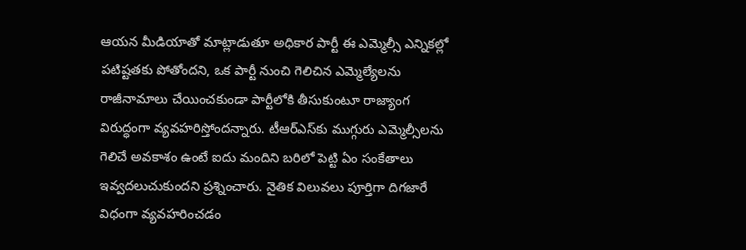ఆయన మీడియాతో మాట్లాడుతూ అధికార పార్టీ ఈ ఎమ్మెల్సీ ఎన్నికల్లో పటిష్టతకు పోతోందని, ఒక పార్టీ నుంచి గెలిచిన ఎమ్మెల్యేలను రాజీనామాలు చేయించకుండా పార్టీలోకి తీసుకుంటూ రాజ్యాంగ విరుద్ధంగా వ్యవహరిస్తోందన్నారు. టీఆర్‌ఎస్‌కు ముగ్గురు ఎమ్మెల్సీలను గెలిచే అవకాశం ఉంటే ఐదు మందిని బరిలో పెట్టి ఏం సంకేతాలు ఇవ్వదలుచుకుందని ప్రశ్నించారు. నైతిక విలువలు పూర్తిగా దిగజారే విధంగా వ్యవహరించడం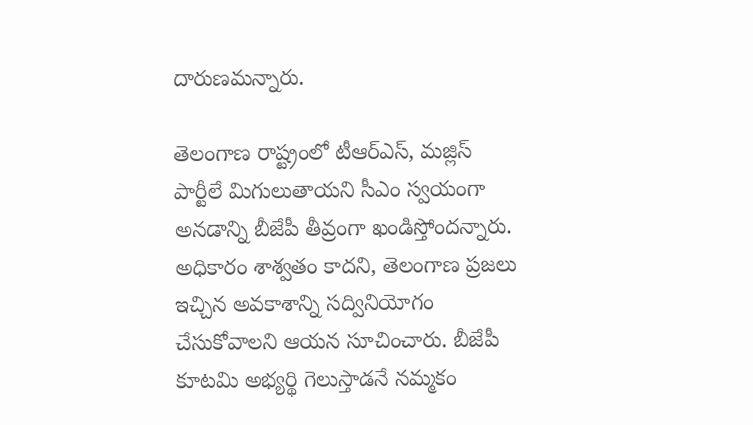దారుణమన్నారు.

తెలంగాణ రాష్ట్రంలో టీఆర్‌ఎస్, మజ్లిస్ పార్టీలే మిగులుతాయని సీఎం స్వయంగా అనడాన్ని బీజేపీ తీవ్రంగా ఖండిస్తోందన్నారు. అధికారం శాశ్వతం కాదని, తెలంగాణ ప్రజలు ఇచ్చిన అవకాశాన్ని సద్వినియోగం చేసుకోవాలని ఆయన సూచించారు. బీజేపీ కూటమి అభ్యర్థి గెలుస్తాడనే నమ్మకం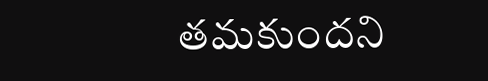తమకుందని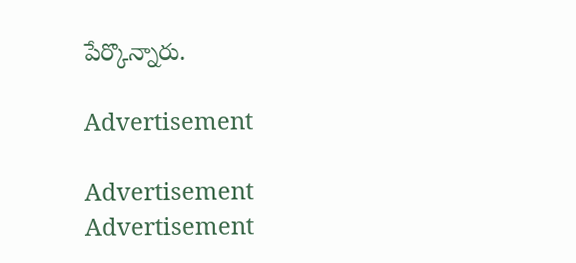పేర్కొన్నారు.

Advertisement

Advertisement
Advertisement